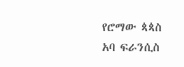የሮማው ጳጳስ አባ ፍራንሲስ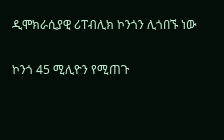ዲሞክራሲያዊ ሪፐብሊክ ኮንጎን ሊጎበኙ ነው

ኮንጎ 45 ሚሊዮን የሚጠጉ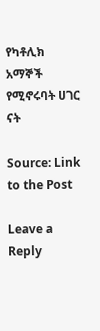የካቶሊክ አማኞች የሚኖሩባት ሀገር ናት

Source: Link to the Post

Leave a Reply